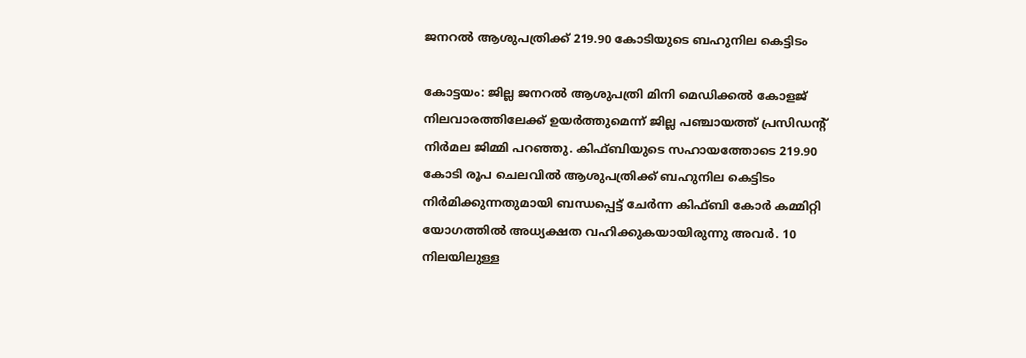ജനറല്‍ ആശുപത്രിക്ക് 219.90 കോടിയുടെ ബഹുനില കെട്ടിടം

കോട്ടയം: ജില്ല ജനറല്‍ ആശുപത്രി മിനി മെഡിക്കല്‍ കോളജ് നിലവാരത്തിലേക്ക് ഉയര്‍ത്തുമെന്ന് ജില്ല പഞ്ചായത്ത് പ്രസിഡന്‍റ് നിര്‍മല ജിമ്മി പറഞ്ഞു. കിഫ്ബിയുടെ സഹായത്തോടെ 219.90 കോടി രൂപ ചെലവില്‍ ആശുപത്രിക്ക് ബഹുനില കെട്ടിടം നിർമിക്കുന്നതുമായി ബന്ധപ്പെട്ട് ചേർന്ന കിഫ്ബി കോർ കമ്മിറ്റി യോഗത്തിൽ അധ്യക്ഷത വഹിക്കുകയായിരുന്നു അവർ. 10 നിലയിലുള്ള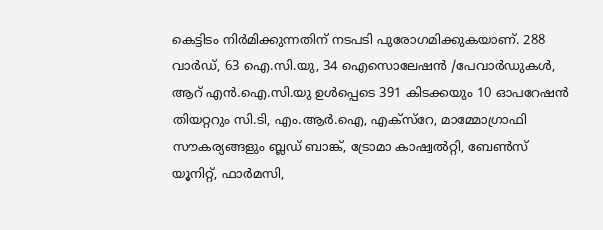കെട്ടിടം നിർമിക്കുന്നതിന് നടപടി പുരോഗമിക്കുകയാണ്. 288 വാര്‍ഡ്, 63 ഐ.സി.യു, 34 ഐസൊലേഷന്‍ /പേവാര്‍ഡുകള്‍, ആറ് എന്‍.ഐ.സി.യു ഉള്‍പ്പെടെ 391 കിടക്കയും 10 ഓപറേഷന്‍ തിയറ്ററും സി.ടി, എം.ആര്‍.ഐ, എക്‌സ്‌റേ, മാമ്മോഗ്രാഫി സൗകര്യങ്ങളും ബ്ലഡ് ബാങ്ക്, ട്രോമാ കാഷ്വൽറ്റി, ബേണ്‍സ് യൂനിറ്റ്, ഫാര്‍മസി,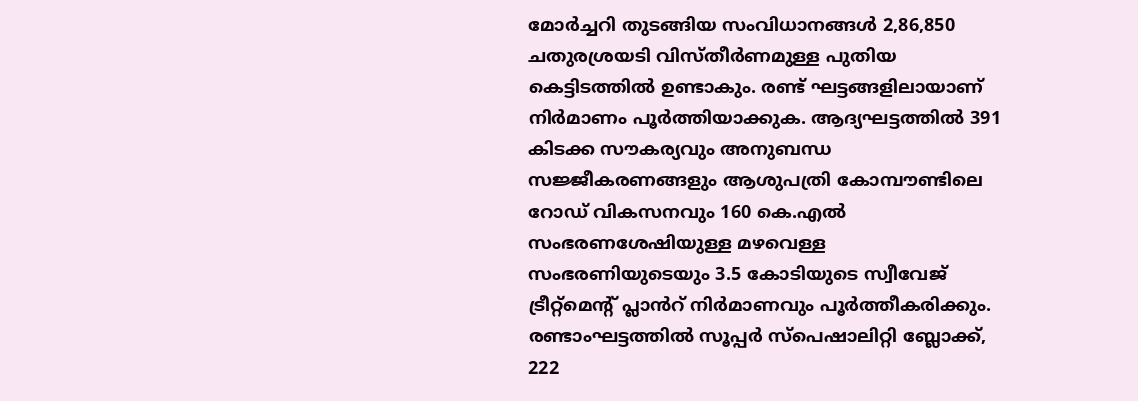മോര്‍ച്ചറി തുടങ്ങിയ സംവിധാനങ്ങൾ 2,86,850 ചതുരശ്രയടി വിസ്തീർണമുള്ള പുതിയ കെട്ടിടത്തിൽ ഉണ്ടാകും. രണ്ട് ഘട്ടങ്ങളിലായാണ് നിര്‍മാണം പൂര്‍ത്തിയാക്കുക. ആദ്യഘട്ടത്തിൽ 391 കിടക്ക സൗകര്യവും അനുബന്ധ സജ്ജീകരണങ്ങളും ആശുപത്രി കോമ്പൗണ്ടിലെ റോഡ് വികസനവും 160 കെ.എല്‍ സംഭരണശേഷിയുള്ള മഴവെള്ള സംഭരണിയുടെയും 3.5 കോടിയുടെ സ്വീവേജ് ട്രീറ്റ്‌മെന്‍റ് പ്ലാൻറ് നിർമാണവും പൂർത്തീകരിക്കും. രണ്ടാംഘട്ടത്തിൽ സൂപ്പര്‍ സ്‌പെഷാലിറ്റി ബ്ലോക്ക്, 222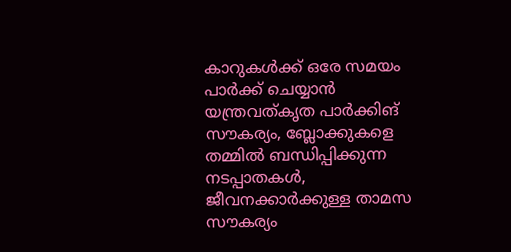കാറുകള്‍ക്ക് ഒരേ സമയം പാര്‍ക്ക് ചെയ്യാൻ യന്ത്രവത്കൃത പാര്‍ക്കിങ് സൗകര്യം, ബ്ലോക്കുകളെ തമ്മിൽ ബന്ധിപ്പിക്കുന്ന നടപ്പാതകള്‍, ജീവനക്കാര്‍ക്കുള്ള താമസ സൗകര്യം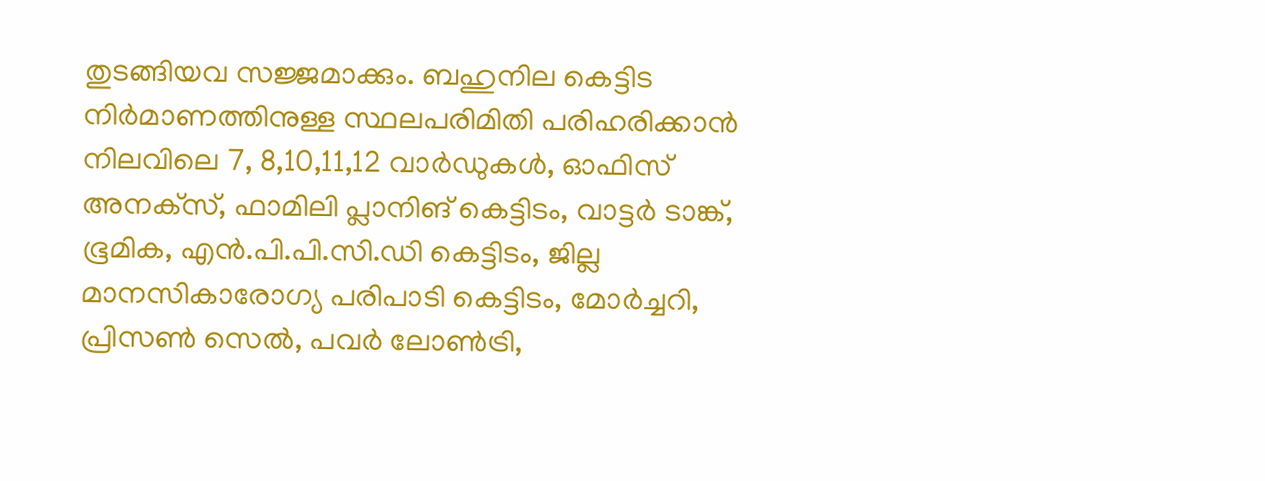തുടങ്ങിയവ സജ്ജമാക്കും. ബഹുനില കെട്ടിട നിർമാണത്തിനുള്ള സ്ഥലപരിമിതി പരിഹരിക്കാൻ നിലവിലെ 7, 8,10,11,12 വാര്‍ഡുകള്‍, ഓഫിസ് അനക്‌സ്, ഫാമിലി പ്ലാനിങ് കെട്ടിടം, വാട്ടര്‍ ടാങ്ക്, ഭൂമിക, എന്‍.പി.പി.സി.ഡി കെട്ടിടം, ജില്ല മാനസികാരോഗ്യ പരിപാടി കെട്ടിടം, മോര്‍ച്ചറി, പ്രിസണ്‍ സെല്‍, പവര്‍ ലോണ്‍ട്രി,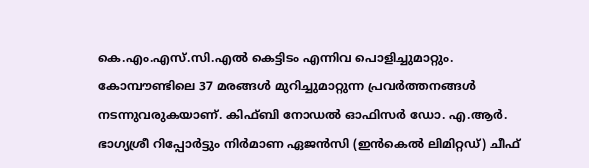കെ.എം.എസ്.സി.എല്‍ കെട്ടിടം എന്നിവ പൊളിച്ചുമാറ്റും. കോമ്പൗണ്ടിലെ 37 മരങ്ങള്‍ മുറിച്ചുമാറ്റുന്ന പ്രവര്‍ത്തനങ്ങള്‍ നടന്നുവരുകയാണ്. കിഫ്ബി നോഡല്‍ ഓഫിസര്‍ ഡോ. എ.ആര്‍. ഭാഗ്യശ്രീ റിപ്പോര്‍ട്ടും നിർമാണ ഏജൻസി (ഇന്‍കെല്‍ ലിമിറ്റഡ്) ചീഫ്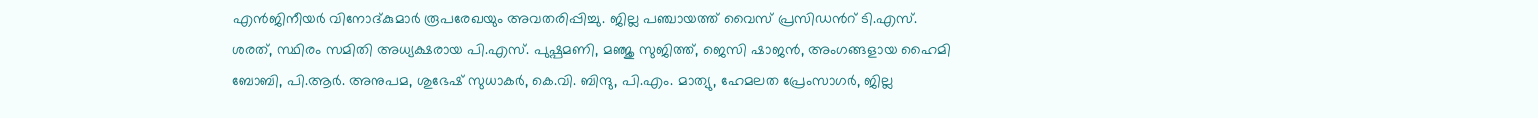എൻജിനീയര്‍ വിനോദ്കുമാര്‍ രൂപരേഖയും അവതരിപ്പിച്ചു. ജില്ല പഞ്ചായത്ത് വൈസ് പ്രസിഡന്‍റ് ടി.എസ്. ശരത്, സ്ഥിരം സമിതി അധ്യക്ഷരായ പി.എസ്. പുഷ്പമണി, മഞ്ജു സുജിത്ത്, ജെസി ഷാജന്‍, അംഗങ്ങളായ ഹൈമി ബോബി, പി.ആര്‍. അനുപമ, ശുഭേഷ് സുധാകര്‍, കെ.വി. ബിന്ദു, പി.എം. മാത്യു, ഹേമലത പ്രേംസാഗര്‍, ജില്ല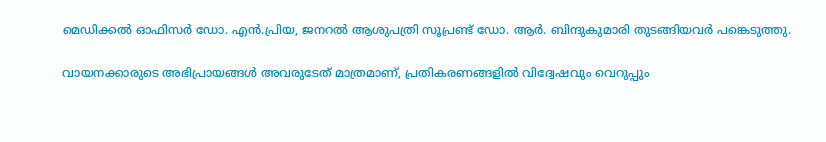മെഡിക്കല്‍ ഓഫിസര്‍ ഡോ. എന്‍.പ്രിയ, ജനറല്‍ ആശുപത്രി സൂപ്രണ്ട് ഡോ. ആര്‍. ബിന്ദുകുമാരി തുടങ്ങിയവര്‍ പങ്കെടുത്തു.

വായനക്കാരുടെ അഭിപ്രായങ്ങള്‍ അവരുടേത് മാത്രമാണ്, പ്രതികരണങ്ങളിൽ വിദ്വേഷവും വെറുപ്പും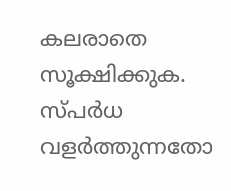കലരാതെ സൂക്ഷിക്കുക. സ്പർധ വളർത്തുന്നതോ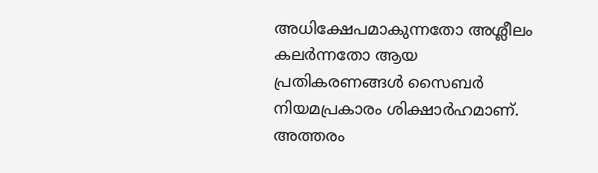അധിക്ഷേപമാകുന്നതോ അശ്ലീലം കലർന്നതോ ആയ പ്രതികരണങ്ങൾ സൈബർ നിയമപ്രകാരം ശിക്ഷാർഹമാണ്. അത്തരം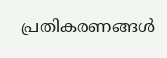പ്രതികരണങ്ങൾ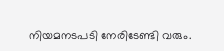നിയമനടപടി നേരിടേണ്ടി വരും.